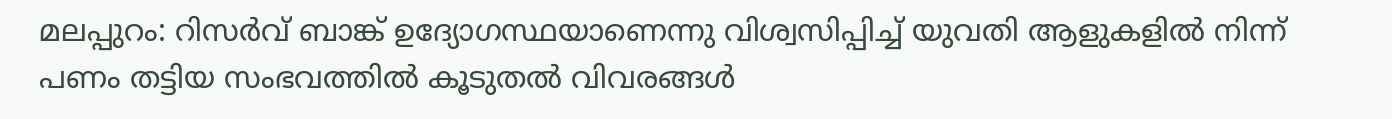മലപ്പുറം: റിസർവ് ബാങ്ക് ഉദ്യോഗസ്ഥയാണെന്നു വിശ്വസിപ്പിച്ച് യുവതി ആളുകളിൽ നിന്ന് പണം തട്ടിയ സംഭവത്തിൽ കൂടുതൽ വിവരങ്ങൾ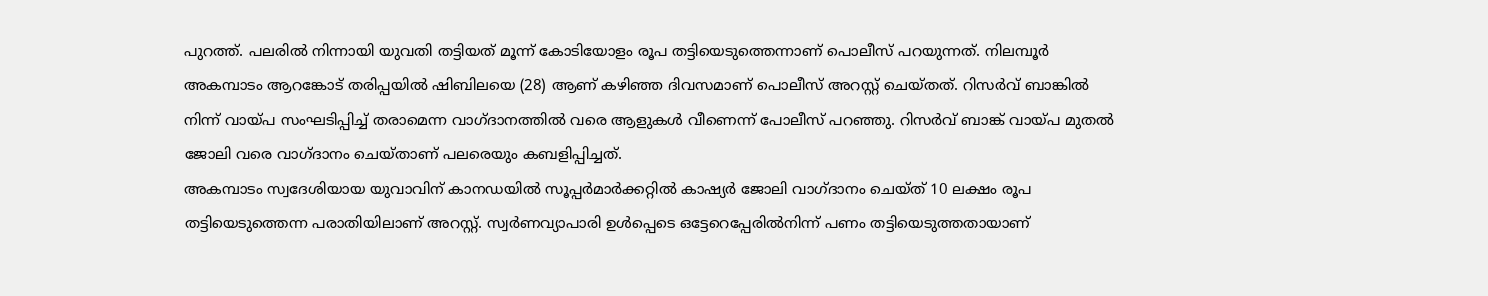പുറത്ത്. പലരിൽ നിന്നായി യുവതി തട്ടിയത് മൂന്ന് കോടിയോളം രൂപ തട്ടിയെടുത്തെന്നാണ് പൊലീസ് പറയുന്നത്. നിലമ്പൂർ അകമ്പാടം ആറങ്കോട് തരിപ്പയിൽ ഷിബിലയെ (28) ആണ് കഴിഞ്ഞ ദിവസമാണ് പൊലീസ് അറസ്റ്റ് ചെയ്തത്. റിസർവ് ബാങ്കിൽ നിന്ന് വായ്പ സംഘടിപ്പിച്ച് തരാമെന്ന വാഗ്ദാനത്തിൽ വരെ ആളുകൾ വീണെന്ന് പോലീസ് പറഞ്ഞു. റിസർവ് ബാങ്ക് വായ്പ മുതൽ ജോലി വരെ വാഗ്ദാനം ചെയ്താണ് പലരെയും കബളിപ്പിച്ചത്.
അകമ്പാടം സ്വദേശിയായ യുവാവിന് കാനഡയിൽ സൂപ്പർമാർക്കറ്റിൽ കാഷ്യർ ജോലി വാഗ്ദാനം ചെയ്ത് 10 ലക്ഷം രൂപ തട്ടിയെടുത്തെന്ന പരാതിയിലാണ് അറസ്റ്റ്. സ്വർണവ്യാപാരി ഉൾപ്പെടെ ഒട്ടേറെപ്പേരിൽനിന്ന് പണം തട്ടിയെടുത്തതായാണ്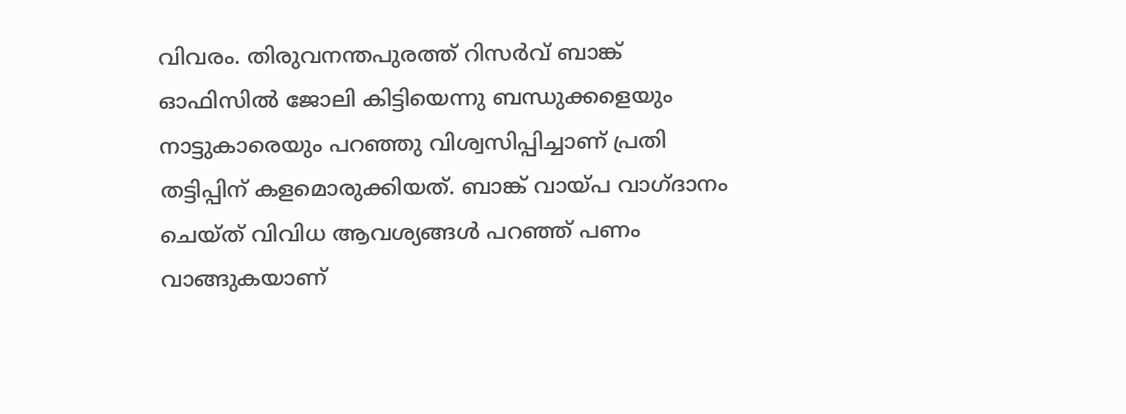വിവരം. തിരുവനന്തപുരത്ത് റിസർവ് ബാങ്ക് ഓഫിസിൽ ജോലി കിട്ടിയെന്നു ബന്ധുക്കളെയും നാട്ടുകാരെയും പറഞ്ഞു വിശ്വസിപ്പിച്ചാണ് പ്രതി തട്ടിപ്പിന് കളമൊരുക്കിയത്. ബാങ്ക് വായ്പ വാഗ്ദാനം ചെയ്ത് വിവിധ ആവശ്യങ്ങൾ പറഞ്ഞ് പണം വാങ്ങുകയാണ്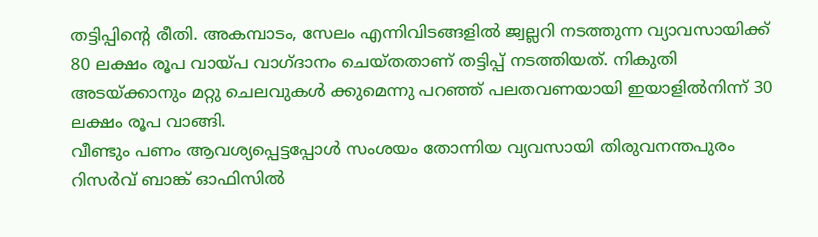തട്ടിപ്പിന്റെ രീതി. അകമ്പാടം, സേലം എന്നിവിടങ്ങളിൽ ജ്വല്ലറി നടത്തുന്ന വ്യാവസായിക്ക് 80 ലക്ഷം രൂപ വായ്പ വാഗ്ദാനം ചെയ്തതാണ് തട്ടിപ്പ് നടത്തിയത്. നികുതി അടയ്ക്കാനും മറ്റു ചെലവുകൾ ക്കുമെന്നു പറഞ്ഞ് പലതവണയായി ഇയാളിൽനിന്ന് 30 ലക്ഷം രൂപ വാങ്ങി.
വീണ്ടും പണം ആവശ്യപ്പെട്ടപ്പോൾ സംശയം തോന്നിയ വ്യവസായി തിരുവനന്തപുരം റിസർവ് ബാങ്ക് ഓഫിസിൽ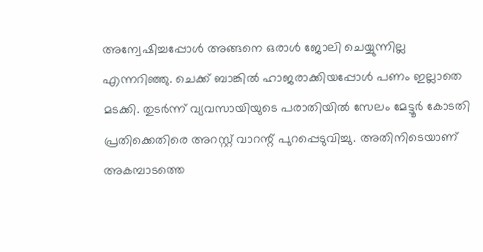അന്വേഷിച്ചപ്പോൾ അങ്ങനെ ഒരാൾ ജോലി ചെയ്യുന്നില്ല എന്നറിഞ്ഞു. ചെക്ക് ബാങ്കിൽ ഹാജരാക്കിയപ്പോൾ പണം ഇല്ലാതെ മടക്കി. തുടർന്ന് വ്യവസായിയുടെ പരാതിയിൽ സേലം മേട്ടൂർ കോടതി പ്രതിക്കെതിരെ അറസ്റ്റ് വാറന്റ് പുറപ്പെടുവിച്ചു. അതിനിടെയാണ് അകമ്പാടത്തെ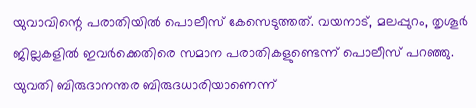യുവാവിന്റെ പരാതിയിൽ പൊലീസ് കേസെടുത്തത്. വയനാട്, മലപ്പുറം, തൃശൂർ ജില്ലകളിൽ ഇവർക്കെതിരെ സമാന പരാതികളുണ്ടെന്ന് പൊലീസ് പറഞ്ഞു.
യുവതി ബിരുദാനന്തര ബിരുദധാരിയാണെന്ന്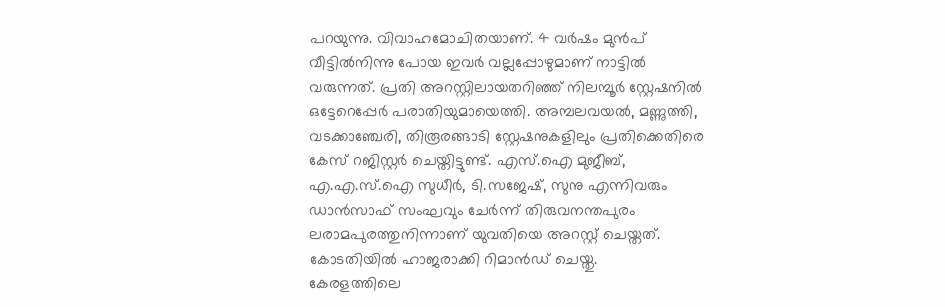പറയുന്നു. വിവാഹമോചിതയാണ്. 4 വർഷം മുൻപ് വീട്ടിൽനിന്നു പോയ ഇവർ വല്ലപ്പോഴുമാണ് നാട്ടിൽ വരുന്നത്. പ്രതി അറസ്റ്റിലായതറിഞ്ഞ് നിലമ്പൂർ സ്റ്റേഷനിൽ ഒട്ടേറെപ്പേർ പരാതിയുമായെത്തി. അമ്പലവയൽ, മണ്ണുത്തി, വടക്കാഞ്ചേരി, തിരൂരങ്ങാടി സ്റ്റേഷനുകളിലും പ്രതിക്കെതിരെ കേസ് റജിസ്റ്റർ ചെയ്തിട്ടുണ്ട്. എസ്.ഐ മുജീബ്, എ.എ.സ്.ഐ സുധീർ, ടി.സജേഷ്, സുനു എന്നിവരും ഡാൻസാഫ് സംഘവും ചേർന്ന് തിരുവനന്തപുരം ലരാമപുരത്തുനിന്നാണ് യുവതിയെ അറസ്റ്റ് ചെയ്തത്. കോടതിയിൽ ഹാജരാക്കി റിമാൻഡ് ചെയ്തു.
കേരളത്തിലെ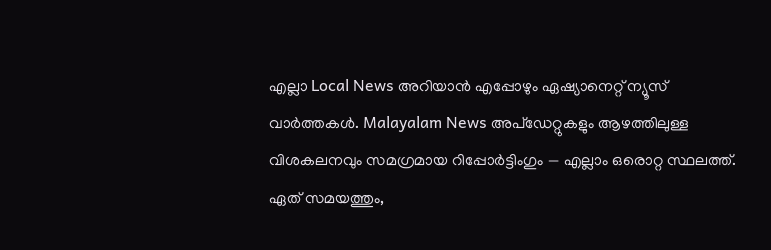എല്ലാ Local News അറിയാൻ എപ്പോഴും ഏഷ്യാനെറ്റ് ന്യൂസ് വാർത്തകൾ. Malayalam News അപ്ഡേറ്റുകളും ആഴത്തിലുള്ള വിശകലനവും സമഗ്രമായ റിപ്പോർട്ടിംഗും — എല്ലാം ഒരൊറ്റ സ്ഥലത്ത്. ഏത് സമയത്തും,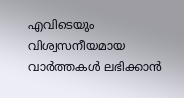എവിടെയും വിശ്വസനീയമായ വാർത്തകൾ ലഭിക്കാൻ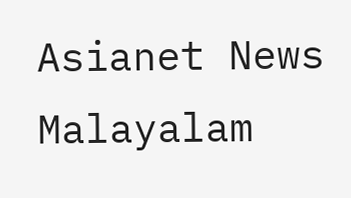Asianet News Malayalam